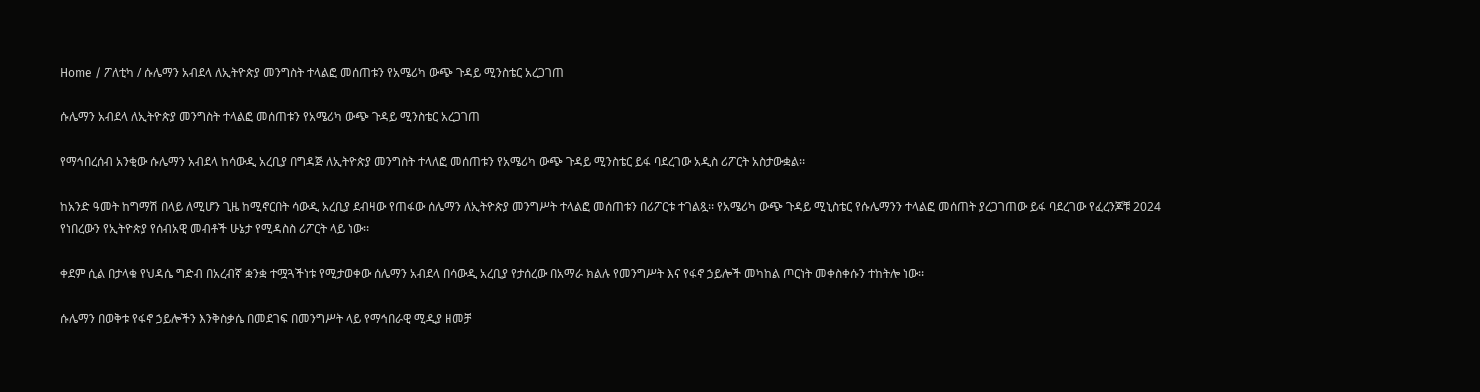Home / ፖለቲካ / ሱሌማን አብደላ ለኢትዮጵያ መንግስት ተላልፎ መሰጠቱን የአሜሪካ ውጭ ጉዳይ ሚንስቴር አረጋገጠ

ሱሌማን አብደላ ለኢትዮጵያ መንግስት ተላልፎ መሰጠቱን የአሜሪካ ውጭ ጉዳይ ሚንስቴር አረጋገጠ

የማኅበረሰብ አንቂው ሱሌማን አብደላ ከሳውዲ አረቢያ በግዳጅ ለኢትዮጵያ መንግስት ተላለፎ መሰጠቱን የአሜሪካ ውጭ ጉዳይ ሚንስቴር ይፋ ባደረገው አዲስ ሪፖርት አስታውቋል፡፡

ከአንድ ዓመት ከግማሽ በላይ ለሚሆን ጊዜ ከሚኖርበት ሳውዲ አረቢያ ደብዛው የጠፋው ሰሌማን ለኢትዮጵያ መንግሥት ተላልፎ መሰጠቱን በሪፖርቱ ተገልጿ፡፡ የአሜሪካ ውጭ ጉዳይ ሚኒስቴር የሱሌማንን ተላልፎ መሰጠት ያረጋገጠው ይፋ ባደረገው የፈረንጆቹ 2024 የነበረውን የኢትዮጵያ የሰብአዊ መብቶች ሁኔታ የሚዳስስ ሪፖርት ላይ ነው፡፡

ቀደም ሲል በታላቁ የህዳሴ ግድብ በአረብኛ ቋንቋ ተሟጓችነቱ የሚታወቀው ሰሌማን አብደላ በሳውዲ አረቢያ የታሰረው በአማራ ክልሉ የመንግሥት እና የፋኖ ኃይሎች መካከል ጦርነት መቀስቀሱን ተከትሎ ነው፡፡

ሱሌማን በወቅቱ የፋኖ ኃይሎችን እንቅስቃሴ በመደገፍ በመንግሥት ላይ የማኅበራዊ ሚዲያ ዘመቻ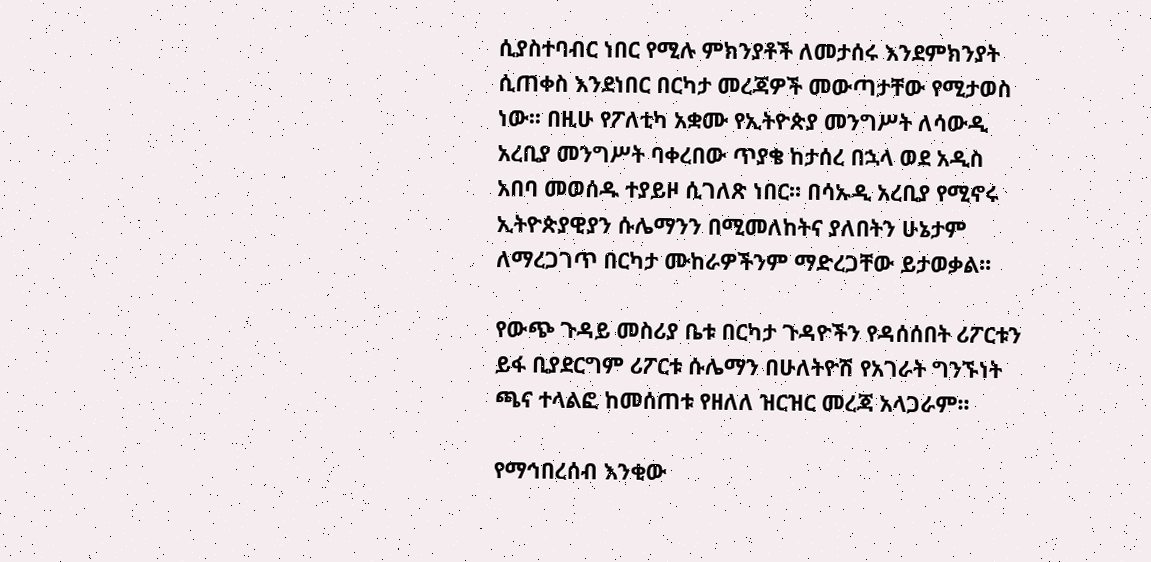ሲያስተባብር ነበር የሚሉ ምክንያቶች ለመታሰሩ እንደምክንያት ሲጠቀስ እንደነበር በርካታ መረጃዎች መውጣታቸው የሚታወስ ነው፡፡ በዚሁ የፖለቲካ አቋሙ የኢትዮጵያ መንግሥት ለሳውዲ አረቢያ መንግሥት ባቀረበው ጥያቄ ከታሰረ በኋላ ወደ አዲስ አበባ መወሰዱ ተያይዞ ሲገለጽ ነበር፡፡ በሳኡዲ አረቢያ የሚኖሩ ኢትዮጵያዊያን ሱሌማንን በሚመለከትና ያለበትን ሁኔታም ለማረጋገጥ በርካታ ሙከራዎችንም ማድረጋቸው ይታወቃል፡፡

የውጭ ጉዳይ መስሪያ ቤቱ በርካታ ጉዳዮችን የዳሰሰበት ሪፖርቱን ይፋ ቢያደርግም ሪፖርቱ ሱሌማን በሁለትዮሽ የአገራት ግንኙነት ጫና ተላልፎ ከመሰጠቱ የዘለለ ዝርዝር መረጃ አላጋራም፡፡

የማኅበረሰብ እንቂው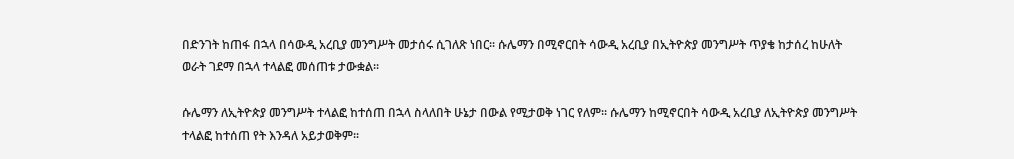በድንገት ከጠፋ በኋላ በሳውዲ አረቢያ መንግሥት መታሰሩ ሲገለጽ ነበር፡፡ ሱሌማን በሚኖርበት ሳውዲ አረቢያ በኢትዮጵያ መንግሥት ጥያቄ ከታሰረ ከሁለት ወራት ገደማ በኋላ ተላልፎ መሰጠቱ ታውቋል፡፡

ሱሌማን ለኢትዮጵያ መንግሥት ተላልፎ ከተሰጠ በኋላ ስላለበት ሁኔታ በውል የሚታወቅ ነገር የለም፡፡ ሱሌማን ከሚኖርበት ሳውዲ አረቢያ ለኢትዮጵያ መንግሥት ተላልፎ ከተሰጠ የት እንዳለ አይታወቅም፡፡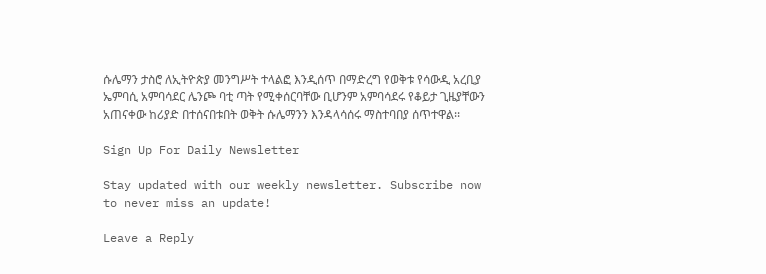ሱሌማን ታስሮ ለኢትዮጵያ መንግሥት ተላልፎ እንዲሰጥ በማድረግ የወቅቱ የሳውዲ አረቢያ ኤምባሲ አምባሳደር ሌንጮ ባቲ ጣት የሚቀሰርባቸው ቢሆንም አምባሳደሩ የቆይታ ጊዜያቸውን አጠናቀው ከሪያድ በተሰናበቱበት ወቅት ሱሌማንን እንዳላሳሰሩ ማስተባበያ ሰጥተዋል፡፡

Sign Up For Daily Newsletter

Stay updated with our weekly newsletter. Subscribe now to never miss an update!

Leave a Reply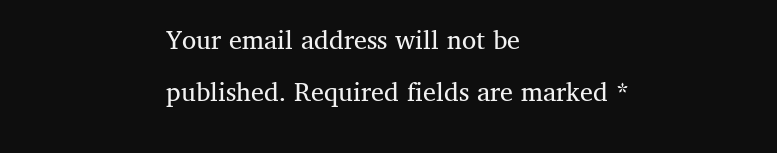Your email address will not be published. Required fields are marked *